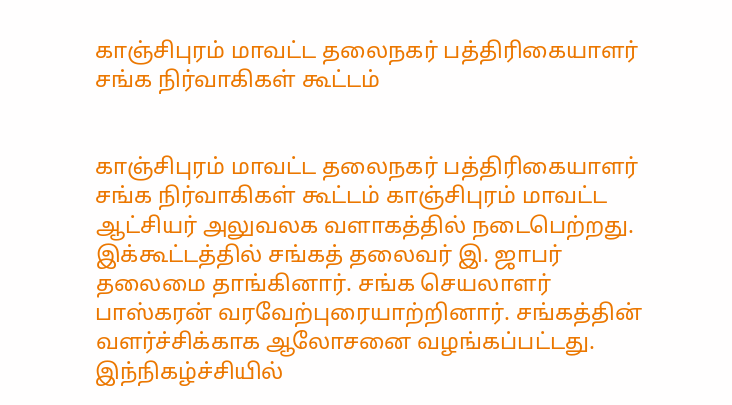காஞ்சிபுரம் மாவட்ட தலைநகர் பத்திரிகையாளர் சங்க நிர்வாகிகள் கூட்டம்


காஞ்சிபுரம் மாவட்ட தலைநகர் பத்திரிகையாளர் சங்க நிர்வாகிகள் கூட்டம் காஞ்சிபுரம் மாவட்ட ஆட்சியர் அலுவலக வளாகத்தில் நடைபெற்றது.
இக்கூட்டத்தில் சங்கத் தலைவர் இ. ஜாபர் தலைமை தாங்கினார். சங்க செயலாளர் பாஸ்கரன் வரவேற்புரையாற்றினார். சங்கத்தின் வளர்ச்சிக்காக ஆலோசனை வழங்கப்பட்டது.
இந்நிகழ்ச்சியில்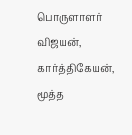பொருளாளர் விஜயன், கார்த்திகேயன், மூத்த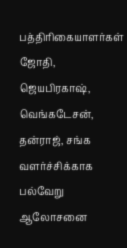பத்திரிகையாளர்கள் ஜோதி, ஜெயபிரகாஷ், வெங்கடேசன், தன்ராஜ், சங்க வளர்ச்சிக்காக பல்வேறு ஆலோசனை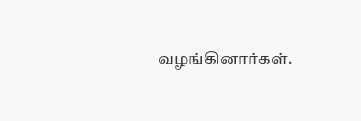வழங்கினார்கள்.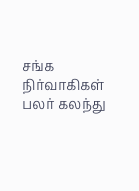சங்க நிர்வாகிகள் பலர் கலந்து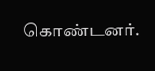கொண்டனர்.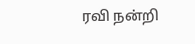ரவி நன்றி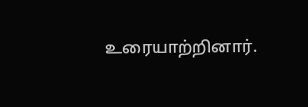உரையாற்றினார்.